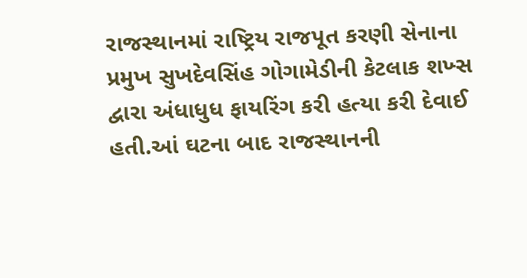રાજસ્થાનમાં રાષ્ટ્રિય રાજપૂત કરણી સેનાના પ્રમુખ સુખદેવસિંહ ગોગામેડીની કેટલાક શખ્સ દ્વારા અંધાધુધ ફાયરિંગ કરી હત્યા કરી દેવાઈ હતી.આં ઘટના બાદ રાજસ્થાનની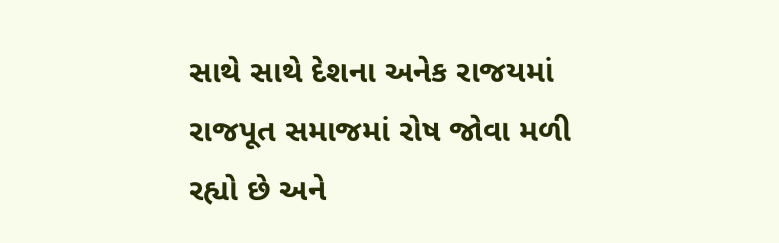સાથે સાથે દેશના અનેક રાજયમાં રાજપૂત સમાજમાં રોષ જોવા મળી રહ્યો છે અને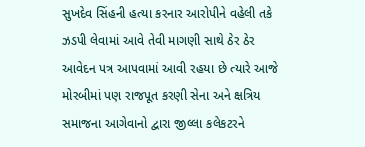સુખદેવ સિંહની હત્યા કરનાર આરોપીને વહેલી તકે ઝડપી લેવામાં આવે તેવી માગણી સાથે ઠેર ઠેર આવેદન પત્ર આપવામાં આવી રહયા છે ત્યારે આજે મોરબીમાં પણ રાજપૂત કરણી સેના અને ક્ષત્રિય સમાજના આગેવાનો દ્વારા જીલ્લા કલેકટરને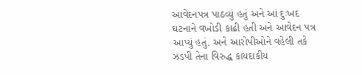આવેદનપત્ર પાઠવ્યું હતું અને આં દુઃખદ ઘટનાને વખોડી કાઢી હતી અને આવેદન પત્ર આપ્યું હતું. અને આરોપીઓને વહેલી તકે ઝડપી તેના વિરુદ્ધ કાયદાકીય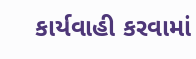કાર્યવાહી કરવામાં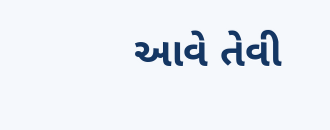આવે તેવી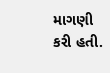માગણી કરી હતી.